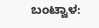ಬಂಟ್ವಾಳ: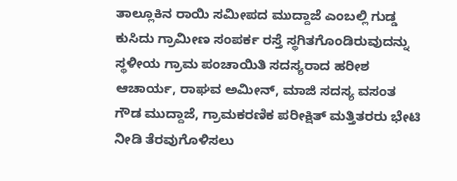ತಾಲ್ಲೂಕಿನ ರಾಯಿ ಸಮೀಪದ ಮುದ್ದಾಜೆ ಎಂಬಲ್ಲಿ ಗುಡ್ಡ ಕುಸಿದು ಗ್ರಾಮೀಣ ಸಂಪರ್ಕ ರಸ್ತೆ ಸ್ಥಗಿತಗೊಂಡಿರುವುದನ್ನು ಸ್ಥಳೀಯ ಗ್ರಾಮ ಪಂಚಾಯಿತಿ ಸದಸ್ಯರಾದ ಹರೀಶ ಆಚಾರ್ಯ, ರಾಘವ ಅಮೀನ್, ಮಾಜಿ ಸದಸ್ಯ ವಸಂತ ಗೌಡ ಮುದ್ದಾಜೆ, ಗ್ರಾಮಕರಣಿಕ ಪರೀಕ್ಷಿತ್ ಮತ್ತಿತರರು ಭೇಟಿ ನೀಡಿ ತೆರವುಗೊಳಿಸಲು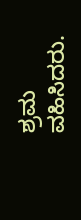ಶ್ರಮ ವಹಿಸಿದರು.